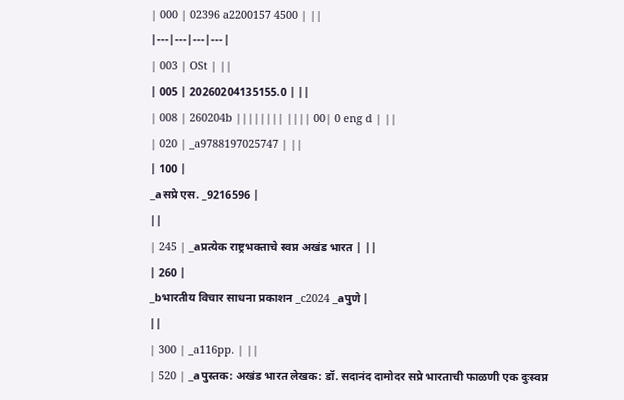| 000 | 02396 a2200157 4500 | ||
|---|---|---|---|
| 003 | OSt | ||
| 005 | 20260204135155.0 | ||
| 008 | 260204b |||||||| |||| 00| 0 eng d | ||
| 020 | _a9788197025747 | ||
| 100 |
_aसप्रे एस. _9216596 |
||
| 245 | _aप्रत्येक राष्ट्रभक्ताचे स्वप्न अखंड भारत | ||
| 260 |
_bभारतीय विचार साधना प्रकाशन _c2024 _aपुणे |
||
| 300 | _a116pp. | ||
| 520 | _aपुस्तक: अखंड भारत लेखक: डॉ. सदानंद दामोदर सप्रे भारताची फाळणी एक दुःस्वप्न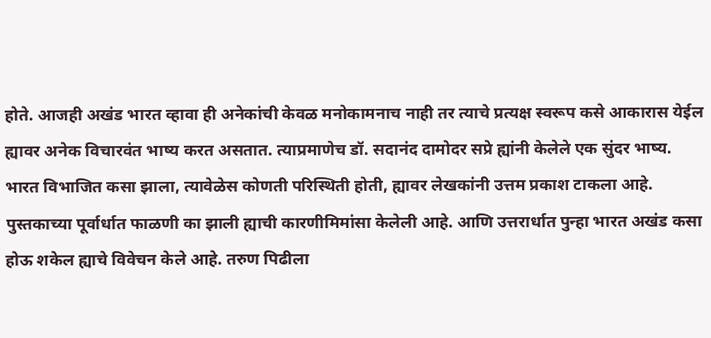होते. आजही अखंड भारत व्हावा ही अनेकांची केवळ मनोकामनाच नाही तर त्याचे प्रत्यक्ष स्वरूप कसे आकारास येईल ह्यावर अनेक विचारवंत भाष्य करत असतात. त्याप्रमाणेच डॉ. सदानंद दामोदर सप्रे ह्यांनी केलेले एक सुंदर भाष्य. भारत विभाजित कसा झाला, त्यावेळेस कोणती परिस्थिती होती, ह्यावर लेखकांनी उत्तम प्रकाश टाकला आहे. पुस्तकाच्या पूर्वार्धात फाळणी का झाली ह्याची कारणीमिमांसा केलेली आहे. आणि उत्तरार्धात पुन्हा भारत अखंड कसा होऊ शकेल ह्याचे विवेचन केले आहे. तरुण पिढीला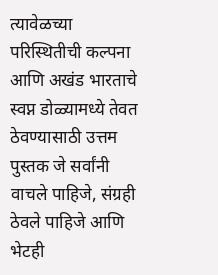त्यावेळच्या परिस्थितीची कल्पना आणि अखंड भारताचे स्वप्न डोळ्यामध्ये तेवत ठेवण्यासाठी उत्तम पुस्तक जे सर्वांनी वाचले पाहिजे, संग्रही ठेवले पाहिजे आणि भेटही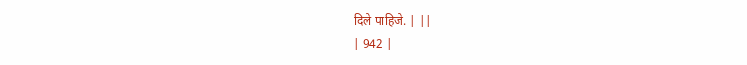दिले पाहिजे. | ||
| 942 |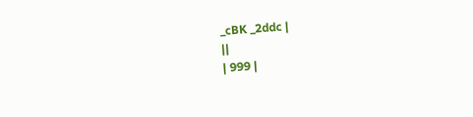_cBK _2ddc |
||
| 999 |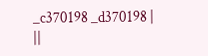_c370198 _d370198 |
||